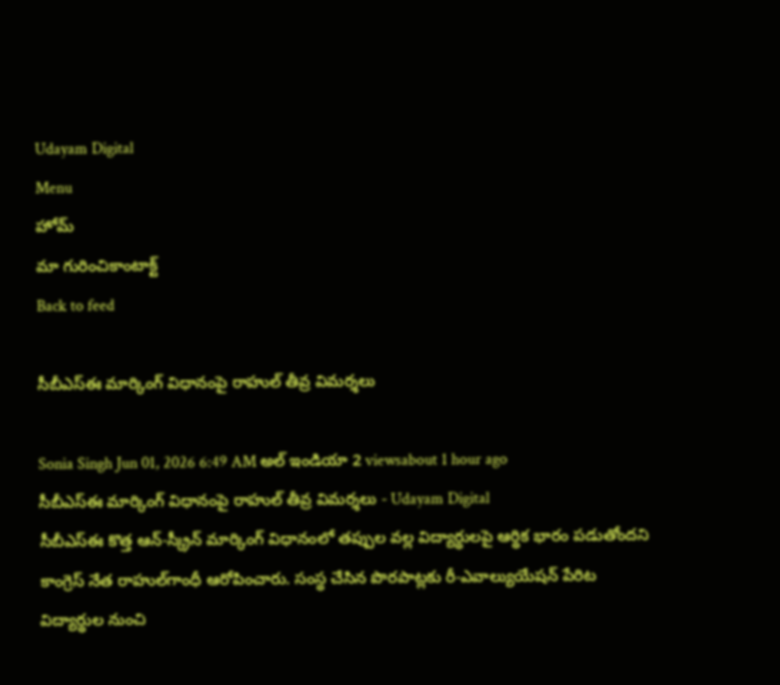Udayam Digital
Menu
హోమ్
మా గురించికాంటాక్ట్
Back to feed

సీబీఎస్‌ఈ మార్కింగ్ విధానంపై రాహుల్ తీవ్ర విమర్శలు

Sonia Singh Jun 01, 2026 6:49 AM అల్ ఇండియా 2 viewsabout 1 hour ago
సీబీఎస్‌ఈ మార్కింగ్ విధానంపై రాహుల్ తీవ్ర విమర్శలు - Udayam Digital
సీబీఎస్‌ఈ కొత్త ఆన్‌-స్క్రీన్‌ మార్కింగ్ విధానంలో తప్పుల వల్ల విద్యార్థులపై ఆర్థిక భారం పడుతోందని కాంగ్రెస్ నేత రాహుల్‌గాంధీ ఆరోపించారు. సంస్థ చేసిన పొరపాట్లకు రీ-ఎవాల్యుయేషన్ పేరిట విద్యార్థుల నుంచి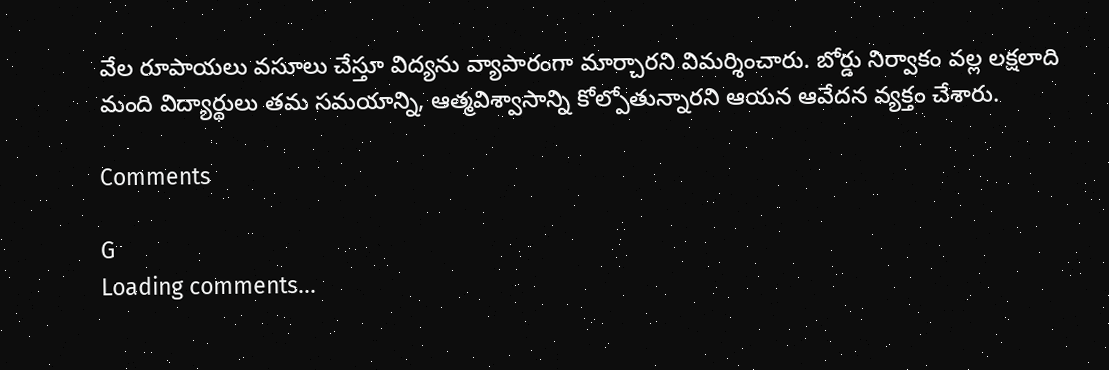వేల రూపాయలు వసూలు చేస్తూ విద్యను వ్యాపారంగా మార్చారని విమర్శించారు. బోర్డు నిర్వాకం వల్ల లక్షలాది మంది విద్యార్థులు తమ సమయాన్ని, ఆత్మవిశ్వాసాన్ని కోల్పోతున్నారని ఆయన ఆవేదన వ్యక్తం చేశారు.

Comments

G
Loading comments...